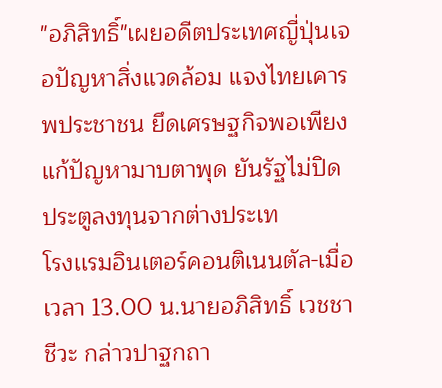"อภิสิทธิ์"เผยอดีตประเทศญี่ปุ่นเจอปัญหาสิ่งแวดล้อม แจงไทยเคารพประชาชน ยึดเศรษฐกิจพอเพียงแก้ปัญหามาบตาพุด ยันรัฐไม่ปิดประตูลงทุนจากต่างประเท
โรงเเรมอินเตอร์คอนติเนนตัล-เมื่อเวลา 13.00 น.นายอภิสิทธิ์ เวชชาชีวะ กล่าวปาฐกถา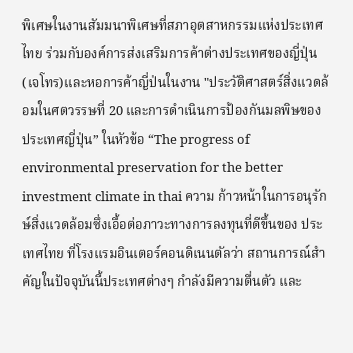พิเศษในงานสัมมนาพิเศษที่สภาอุตสาหกรรมแห่งประเทศไทย ร่วมกับองค์การส่งเสริมการค้าต่างประเทศของญี่ปุ่น(เจโทร)และหอการค้าญี่ป่นในงาน "ประวัติศาสตร์สิ่งแวดล้อมในศตวรรษที่ 20 และการดำเนินการป้องกันมลพิษของประเทศญี่ปุ่น” ในหัวข้อ “The progress of environmental preservation for the better investment climate in thai ความ ก้าวหน้าในการอนุรักษ์สิ่งแวดล้อมซึ่งเอื้อต่อภาวะทางการลงทุนที่ดีขึ้นของ ประเทศไทย ที่โรงแรมอินเตอร์คอนดิเนนตัลว่า สถานการณ์สำคัญในปัจจุบันนี้ประเทศต่างๆ กำลังมีความตื่นตัว และ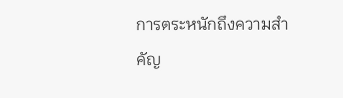การตระหนักถึงความสำคัญ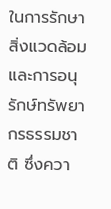ในการรักษาสิ่งแวดล้อมและการอนุรักษ์ทรัพยากรธรรมชาติ ซึ่งควา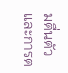มตื่นตัวและการต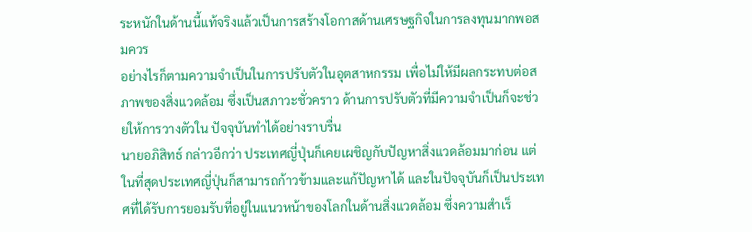ระหนักในด้านนี้แท้จริงแล้วเป็นการสร้างโอกาสด้านเศรษฐกิจในการลงทุนมากพอสมควร
อย่างไรก็ตามความจำเป็นในการปรับตัวในอุตสาหกรรม เพื่อไม่ให้มีผลกระทบต่อสภาพของสิ่งแวดล้อม ซึ่งเป็นสภาวะชั่วคราว ด้านการปรับตัวที่มีความจำเป็นก็จะช่วยให้การวางตัวใน ปัจจุบันทำได้อย่างราบรื่น
นายอภิสิทธ์ กล่าวอีกว่า ประเทศญี่ปุ่นก็เคยเผชิญกับปัญหาสิ่งแวดล้อมมาก่อน แต่ในที่สุดประเทศญี่ปุ่นก็สามารถก้าวข้ามและแก้ปัญหาได้ และในปัจจุบันก็เป็นประเทศที่ได้รับการยอมรับที่อยู่ในแนวหน้าของโลกในด้านสิ่งแวดล้อม ซึ่งความสำเร็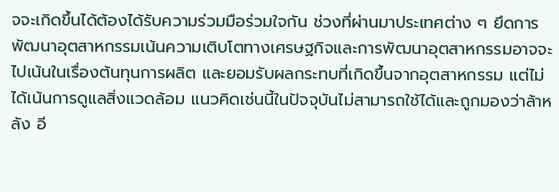จจะเกิดขึ้นได้ต้องได้รับความร่วมมือร่วมใจกัน ช่วงที่ผ่านมาประเทศต่าง ๆ ยึดการพัฒนาอุตสาหกรรมเน้นความเติบโตทางเศรษฐกิจและการพัฒนาอุตสาหกรรมอาจจะ ไปเน้นในเรื่องต้นทุนการผลิต และยอมรับผลกระทบที่เกิดขึ้นจากอุตสาหกรรม แต่ไม่ได้เน้นการดูแลสิ่งแวดล้อม แนวคิดเช่นนี้ในปัจจุบันไม่สามารถใช้ได้และถูกมองว่าล้าหลัง อี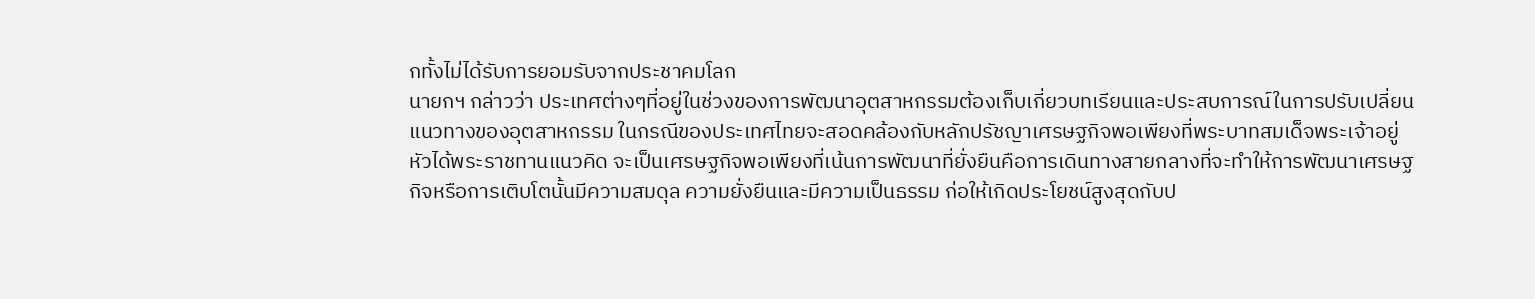กทั้งไม่ได้รับการยอมรับจากประชาคมโลก
นายกฯ กล่าวว่า ประเทศต่างๆที่อยู่ในช่วงของการพัฒนาอุตสาหกรรมต้องเก็บเกี่ยวบทเรียนและประสบการณ์ในการปรับเปลี่ยนแนวทางของอุตสาหกรรม ในกรณีของประเทศไทยจะสอดคล้องกับหลักปรัชญาเศรษฐกิจพอเพียงที่พระบาทสมเด็จพระเจ้าอยู่หัวได้พระราชทานแนวคิด จะเป็นเศรษฐกิจพอเพียงที่เน้นการพัฒนาที่ยั่งยืนคือการเดินทางสายกลางที่จะทำให้การพัฒนาเศรษฐกิจหรือการเติบโตนั้นมีความสมดุล ความยั่งยืนและมีความเป็นธรรม ก่อให้เกิดประโยชน์สูงสุดกับป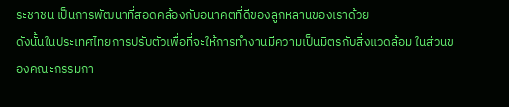ระชาชน เป็นการพัฒนาที่สอดคล้องกับอนาคตที่ดีของลูกหลานของเราด้วย
ดังนั้นในประเทศไทยการปรับตัวเพื่อที่จะให้การทำงานมีความเป็นมิตรกับสิ่งแวดล้อม ในส่วนของคณะกรรมกา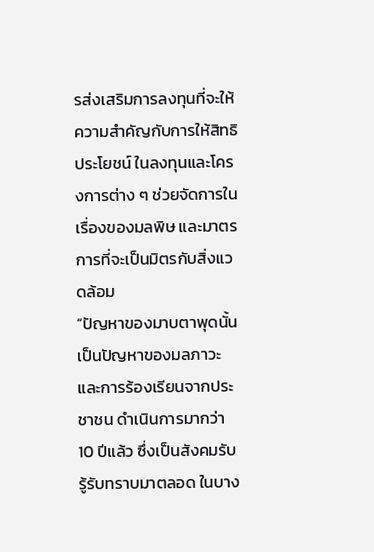รส่งเสริมการลงทุนที่จะให้ความสำคัญกับการให้สิทธิประโยชน์ ในลงทุนและโครงการต่าง ๆ ช่วยจัดการในเรื่องของมลพิษ และมาตรการที่จะเป็นมิตรกับสิ่งแวดล้อม
“ปัญหาของมาบตาพุดนั้นเป็นปัญหาของมลภาวะและการร้องเรียนจากประชาชน ดำเนินการมากว่า 10 ปีแล้ว ซึ่งเป็นสังคมรับรู้รับทราบมาตลอด ในบาง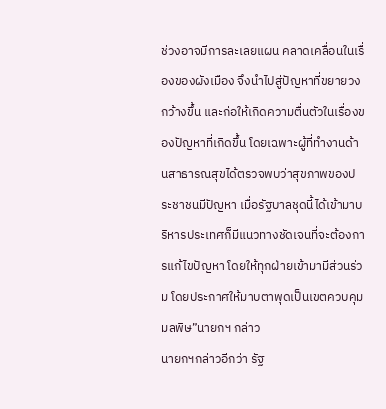ช่วงอาจมีการละเลยแผน คลาดเคลื่อนในเรื่องของผังเมือง จึงนำไปสู่ปัญหาที่ขยายวงกว้างขึ้น และก่อให้เกิดความตื่นตัวในเรื่องของปัญหาที่เกิดขึ้น โดยเฉพาะผู้ที่ทำงานด้านสาธารณสุขได้ตรวจพบว่าสุขภาพของประชาชนมีปัญหา เมื่อรัฐบาลชุดนี้ได้เข้ามาบริหารประเทศก็มีแนวทางชัดเจนที่จะต้องการแก้ไขปัญหา โดยให้ทุกฝ่ายเข้ามามีส่วนร่วม โดยประกาศให้มาบตาพุดเป็นเขตควบคุมมลพิษ”นายกฯ กล่าว
นายกฯกล่าวอีกว่า รัฐ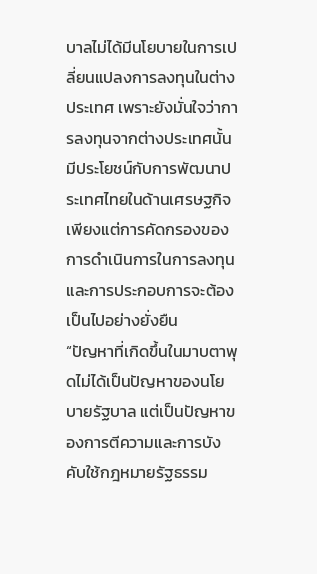บาลไม่ได้มีนโยบายในการเปลี่ยนแปลงการลงทุนในต่างประเทศ เพราะยังมั่นใจว่าการลงทุนจากต่างประเทศนั้นมีประโยชน์กับการพัฒนาประเทศไทยในด้านเศรษฐกิจ เพียงแต่การคัดกรองของการดำเนินการในการลงทุนและการประกอบการจะต้องเป็นไปอย่างยั่งยืน
“ปัญหาที่เกิดขึ้นในมาบตาพุดไม่ได้เป็นปัญหาของนโยบายรัฐบาล แต่เป็นปัญหาของการตีความและการบังคับใช้กฎหมายรัฐธรรม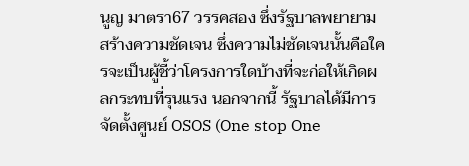นูญ มาตรา67 วรรคสอง ซึ่งรัฐบาลพยายามสร้างความชัดเจน ซึ่งความไม่ชัดเจนนั้นคือใครจะเป็นผู้ชี้ว่าโครงการใดบ้างที่จะก่อให้เกิดผลกระทบที่รุนแรง นอกจากนี้ รัฐบาลได้มีการจัดตั้งศูนย์ OSOS (One stop One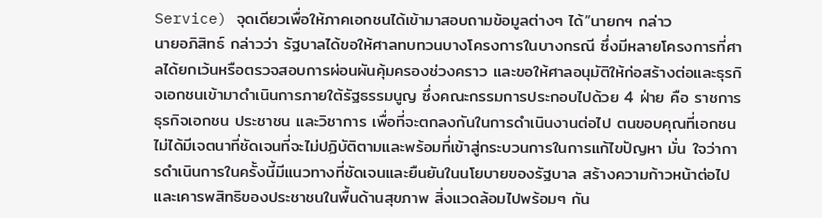Service) จุดเดียวเพื่อให้ภาคเอกชนได้เข้ามาสอบถามข้อมูลต่างๆ ได้”นายกฯ กล่าว
นายอภิสิทธ์ กล่าวว่า รัฐบาลได้ขอให้ศาลทบทวนบางโครงการในบางกรณี ซึ่งมีหลายโครงการที่ศาลได้ยกเว้นหรือตรวจสอบการผ่อนผันคุ้มครองช่วงคราว และขอให้ศาลอนุมัติให้ก่อสร้างต่อและธุรกิจเอกชนเข้ามาดำเนินการภายใต้รัฐธรรมนูญ ซึ่งคณะกรรมการประกอบไปด้วย 4 ฝ่าย คือ ราชการ ธุรกิจเอกชน ประชาชน และวิชาการ เพื่อที่จะตกลงกันในการดำเนินงานต่อไป ตนขอบคุณที่เอกชนไม่ได้มีเจตนาที่ชัดเจนที่จะไม่ปฏิบัติตามและพร้อมที่เข้าสู่กระบวนการในการแก้ไขปัญหา มั่น ใจว่าการดำเนินการในครั้งนี้มีแนวทางที่ชัดเจนและยืนยันในนโยบายของรัฐบาล สร้างความก้าวหน้าต่อไปและเคารพสิทธิของประชาชนในพื้นด้านสุขภาพ สิ่งแวดล้อมไปพร้อมๆ กัน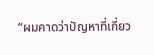“ผมคาดว่าปัญหาที่เกี่ยว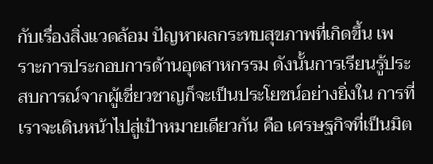กับเรื่องสิ่งแวดล้อม ปัญหาผลกระทบสุขภาพที่เกิดขึ้น เพราะการประกอบการด้านอุตสาหกรรม ดังนั้นการเรียนรู้ประสบการณ์จากผู้เชี่ยวชาญก็จะเป็นประโยชน์อย่างยิ่งใน การที่เราจะเดินหน้าไปสู่เป้าหมายเดียวกัน คือ เศรษฐกิจที่เป็นมิต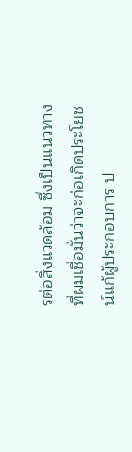รต่อสิ่งแวดล้อม ซึ่งเป็นแนวทางที่ผมเชื่อมั่นว่าจะก่อเกิดประโยชน์แก้ผู้ประกอบการ ป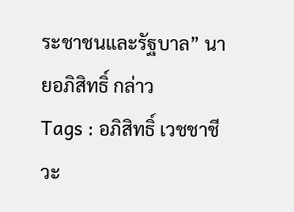ระชาชนและรัฐบาล” นายอภิสิทธิ์ กล่าว
Tags : อภิสิทธิ์ เวชชาชีวะ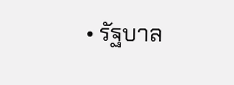• รัฐบาล